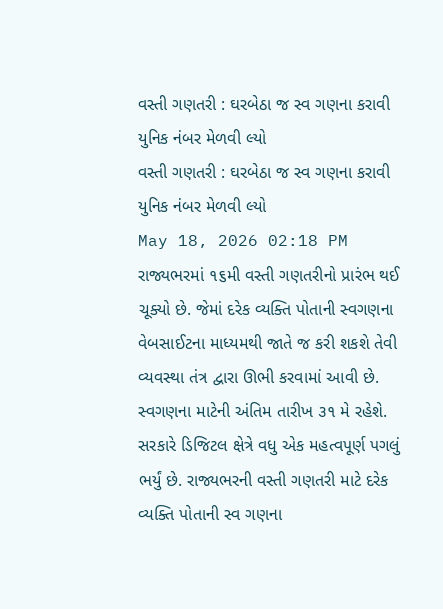વસ્તી ગણતરી : ઘરબેઠા જ સ્વ ગણના કરાવી યુનિક નંબર મેળવી લ્યો
વસ્તી ગણતરી : ઘરબેઠા જ સ્વ ગણના કરાવી યુનિક નંબર મેળવી લ્યો
May 18, 2026 02:18 PM
રાજ્યભરમાં ૧૬મી વસ્તી ગણતરીનો પ્રારંભ થઈ ચૂક્યો છે. જેમાં દરેક વ્યક્તિ પોતાની સ્વગણના વેબસાઈટના માધ્યમથી જાતે જ કરી શકશે તેવી વ્યવસ્થા તંત્ર દ્વારા ઊભી કરવામાં આવી છે. સ્વગણના માટેની અંતિમ તારીખ ૩૧ મે રહેશે. સરકારે ડિજિટલ ક્ષેત્રે વધુ એક મહત્વપૂર્ણ પગલું ભર્યું છે. રાજ્યભરની વસ્તી ગણતરી માટે દરેક વ્યક્તિ પોતાની સ્વ ગણના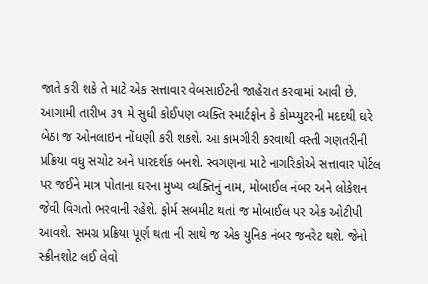જાતે કરી શકે તે માટે એક સત્તાવાર વેબસાઈટની જાહેરાત કરવામાં આવી છે. આગામી તારીખ ૩૧ મે સુધી કોઈપણ વ્યક્તિ સ્માર્ટફોન કે કોમ્પ્યુટરની મદદથી ઘરે બેઠા જ ઓનલાઇન નોંધણી કરી શકશે. આ કામગીરી કરવાથી વસ્તી ગણતરીની પ્રક્રિયા વધુ સચોટ અને પારદર્શક બનશે. સ્વગણના માટે નાગરિકોએ સત્તાવાર પોર્ટલ પર જઈને માત્ર પોતાના ઘરના મુખ્ય વ્યક્તિનું નામ, મોબાઈલ નંબર અને લોકેશન જેવી વિગતો ભરવાની રહેશે. ફોર્મ સબમીટ થતાં જ મોબાઈલ પર એક ઓટીપી આવશે. સમગ્ર પ્રક્રિયા પૂર્ણ થતા ની સાથે જ એક યુનિક નંબર જનરેટ થશે. જેનો સ્ક્રીનશોટ લઈ લેવો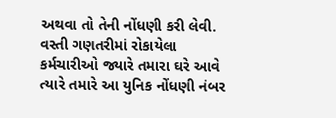અથવા તો તેની નોંધણી કરી લેવી. વસ્તી ગણતરીમાં રોકાયેલા કર્મચારીઓ જ્યારે તમારા ઘરે આવે ત્યારે તમારે આ યુનિક નોંધણી નંબર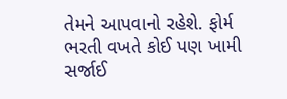તેમને આપવાનો રહેશે. ફોર્મ ભરતી વખતે કોઈ પણ ખામી સર્જાઈ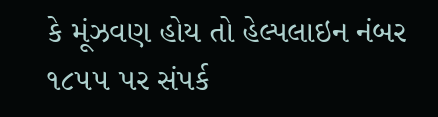કે મૂંઝવણ હોય તો હેલ્પલાઇન નંબર ૧૮૫૫ પર સંપર્ક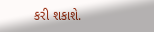કરી શકાશે.